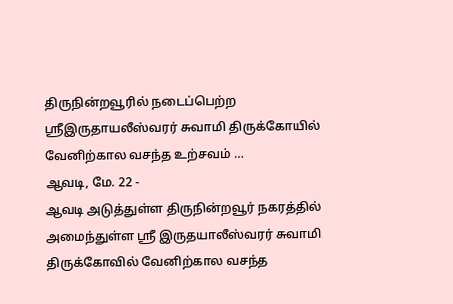திருநின்றவூரில் நடைப்பெற்ற ஸ்ரீஇருதாயலீஸ்வரர் சுவாமி திருக்கோயில் வேனிற்கால வசந்த உற்சவம் …
ஆவடி, மே. 22 -
ஆவடி அடுத்துள்ள திருநின்றவூர் நகரத்தில் அமைந்துள்ள ஸ்ரீ இருதயாலீஸ்வரர் சுவாமி திருக்கோவில் வேனிற்கால வசந்த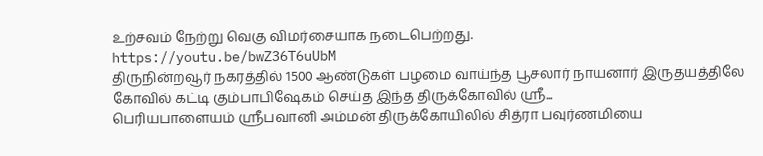உற்சவம் நேற்று வெகு விமர்சையாக நடைபெற்றது.
https://youtu.be/bwZ36T6uUbM
திருநின்றவூர் நகரத்தில் 1500 ஆண்டுகள் பழமை வாய்ந்த பூசலார் நாயனார் இருதயத்திலே கோவில் கட்டி கும்பாபிஷேகம் செய்த இந்த திருக்கோவில் ஸ்ரீ...
பெரியபாளையம் ஸ்ரீபவானி அம்மன் திருக்கோயிலில் சித்ரா பவுர்ணமியை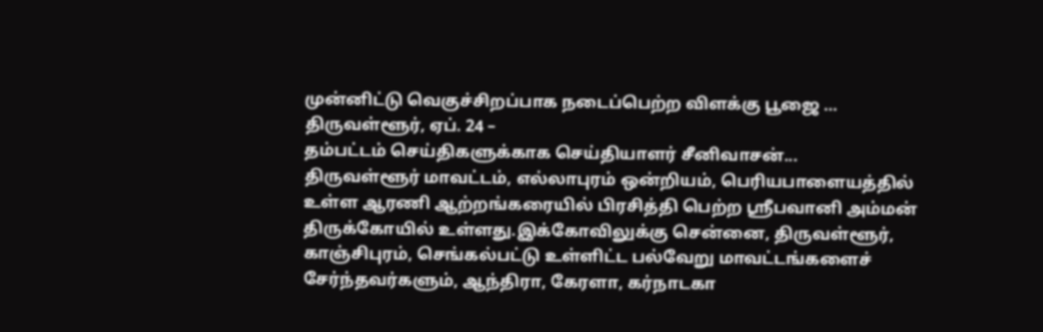முன்னிட்டு வெகுச்சிறப்பாக நடைப்பெற்ற விளக்கு பூஜை …
திருவள்ளூர், ஏப். 24 –
தம்பட்டம் செய்திகளுக்காக செய்தியாளர் சீனிவாசன்...
திருவள்ளூர் மாவட்டம், எல்லாபுரம் ஒன்றியம், பெரியபாளையத்தில் உள்ள ஆரணி ஆற்றங்கரையில் பிரசித்தி பெற்ற ஸ்ரீபவானி அம்மன் திருக்கோயில் உள்ளது.இக்கோவிலுக்கு சென்னை, திருவள்ளூர், காஞ்சிபுரம், செங்கல்பட்டு உள்ளிட்ட பல்வேறு மாவட்டங்களைச் சேர்ந்தவர்களும், ஆந்திரா, கேரளா, கர்நாடகா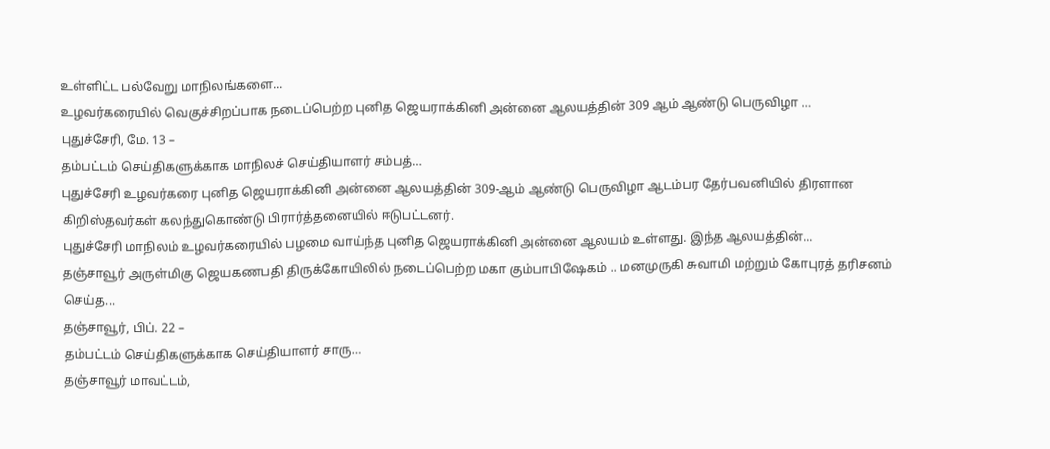உள்ளிட்ட பல்வேறு மாநிலங்களை...
உழவர்கரையில் வெகுச்சிறப்பாக நடைப்பெற்ற புனித ஜெயராக்கினி அன்னை ஆலயத்தின் 309 ஆம் ஆண்டு பெருவிழா …
புதுச்சேரி, மே. 13 –
தம்பட்டம் செய்திகளுக்காக மாநிலச் செய்தியாளர் சம்பத்…
புதுச்சேரி உழவர்கரை புனித ஜெயராக்கினி அன்னை ஆலயத்தின் 309-ஆம் ஆண்டு பெருவிழா ஆடம்பர தேர்பவனியில் திரளான கிறிஸ்தவர்கள் கலந்துகொண்டு பிரார்த்தனையில் ஈடுபட்டனர்.
புதுச்சேரி மாநிலம் உழவர்கரையில் பழமை வாய்ந்த புனித ஜெயராக்கினி அன்னை ஆலயம் உள்ளது. இந்த ஆலயத்தின்...
தஞ்சாவூர் அருள்மிகு ஜெயகணபதி திருக்கோயிலில் நடைப்பெற்ற மகா கும்பாபிஷேகம் .. மனமுருகி சுவாமி மற்றும் கோபுரத் தரிசனம் செய்த...
தஞ்சாவூர், பிப். 22 –
தம்பட்டம் செய்திகளுக்காக செய்தியாளர் சாரு…
தஞ்சாவூர் மாவட்டம்,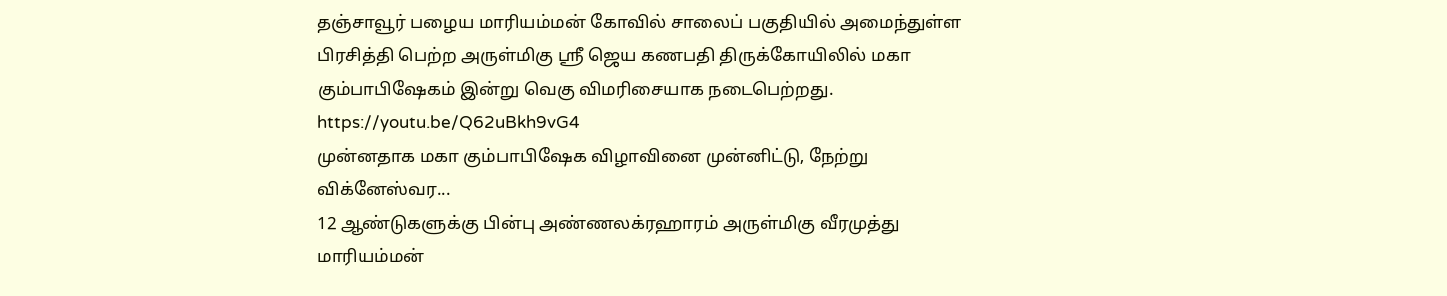தஞ்சாவூர் பழைய மாரியம்மன் கோவில் சாலைப் பகுதியில் அமைந்துள்ள பிரசித்தி பெற்ற அருள்மிகு ஸ்ரீ ஜெய கணபதி திருக்கோயிலில் மகா கும்பாபிஷேகம் இன்று வெகு விமரிசையாக நடைபெற்றது.
https://youtu.be/Q62uBkh9vG4
முன்னதாக மகா கும்பாபிஷேக விழாவினை முன்னிட்டு, நேற்று விக்னேஸ்வர...
12 ஆண்டுகளுக்கு பின்பு அண்ணலக்ரஹாரம் அருள்மிகு வீரமுத்து மாரியம்மன்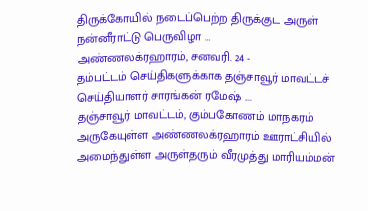திருக்கோயில் நடைப்பெற்ற திருக்குட அருள் நன்னீராட்டு பெருவிழா …
அண்ணலக்ரஹாரம், சனவரி. 24 -
தம்பட்டம் செய்திகளுக்காக தஞ்சாவூர் மாவட்டச் செய்தியாளர் சாரங்கன் ரமேஷ் ....
தஞ்சாவூர் மாவட்டம், கும்பகோணம் மாநகரம் அருகேயுள்ள அண்ணலக்ரஹாரம் ஊராட்சியில் அமைந்துள்ள அருள்தரும் வீரமுத்து மாரியம்மன்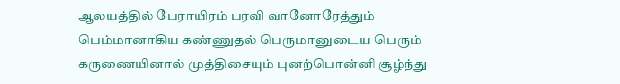ஆலயத்தில் பேராயிரம் பரவி வானோரேத்தும் பெம்மானாகிய கண்ணுதல் பெருமானுடைய பெரும் கருணையினால் முத்திசையும் புனற்பொன்னி சூழ்ந்து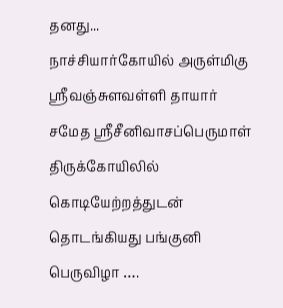தனது...
நாச்சியார்கோயில் அருள்மிகு ஸ்ரீவஞ்சுளவள்ளி தாயார் சமேத ஸ்ரீசீனிவாசப்பெருமாள் திருக்கோயிலில் கொடியேற்றத்துடன் தொடங்கியது பங்குனி பெருவிழா ….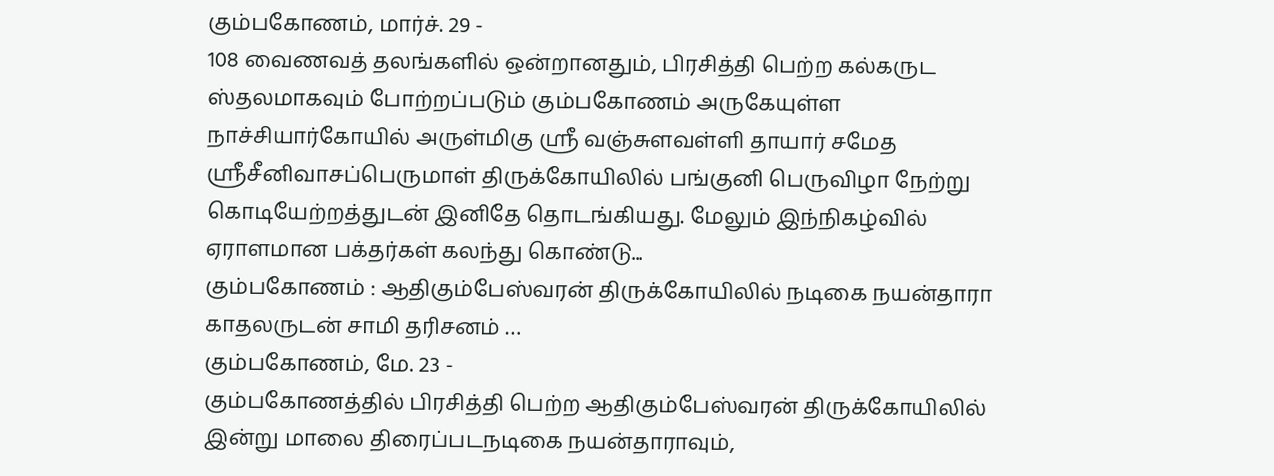கும்பகோணம், மார்ச். 29 -
108 வைணவத் தலங்களில் ஒன்றானதும், பிரசித்தி பெற்ற கல்கருட ஸ்தலமாகவும் போற்றப்படும் கும்பகோணம் அருகேயுள்ள நாச்சியார்கோயில் அருள்மிகு ஸ்ரீ வஞ்சுளவள்ளி தாயார் சமேத ஸ்ரீசீனிவாசப்பெருமாள் திருக்கோயிலில் பங்குனி பெருவிழா நேற்று கொடியேற்றத்துடன் இனிதே தொடங்கியது. மேலும் இந்நிகழ்வில் ஏராளமான பக்தர்கள் கலந்து கொண்டு...
கும்பகோணம் : ஆதிகும்பேஸ்வரன் திருக்கோயிலில் நடிகை நயன்தாரா காதலருடன் சாமி தரிசனம் …
கும்பகோணம், மே. 23 -
கும்பகோணத்தில் பிரசித்தி பெற்ற ஆதிகும்பேஸ்வரன் திருக்கோயிலில் இன்று மாலை திரைப்படநடிகை நயன்தாராவும்,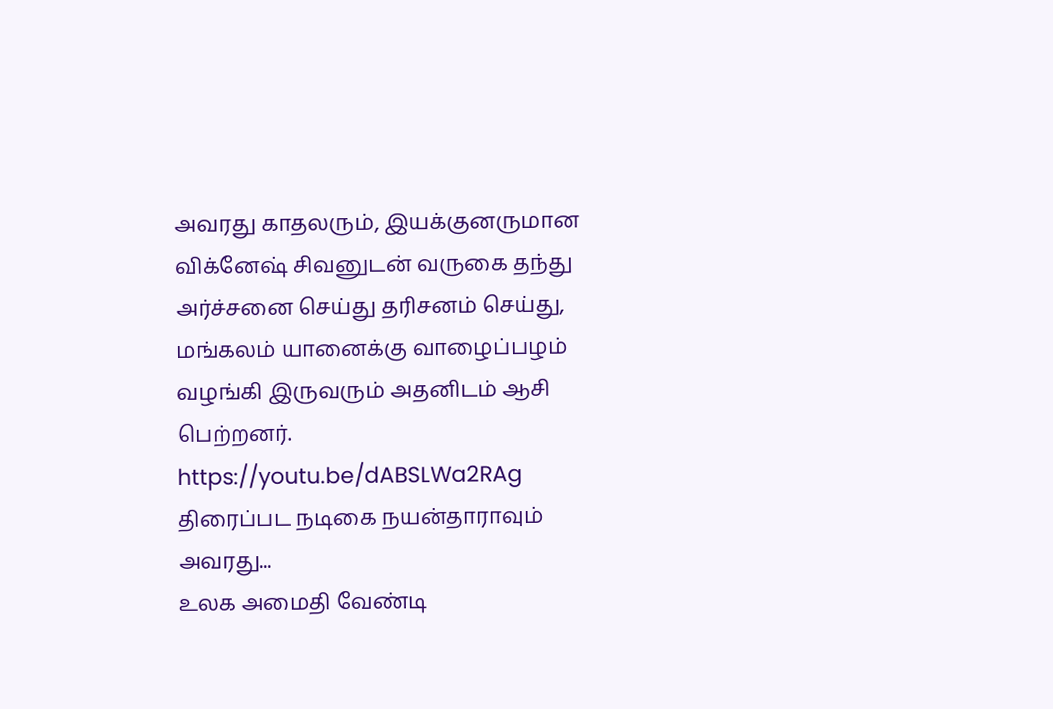அவரது காதலரும், இயக்குனருமான விக்னேஷ் சிவனுடன் வருகை தந்து அர்ச்சனை செய்து தரிசனம் செய்து, மங்கலம் யானைக்கு வாழைப்பழம் வழங்கி இருவரும் அதனிடம் ஆசி பெற்றனர்.
https://youtu.be/dABSLWa2RAg
திரைப்பட நடிகை நயன்தாராவும் அவரது...
உலக அமைதி வேண்டி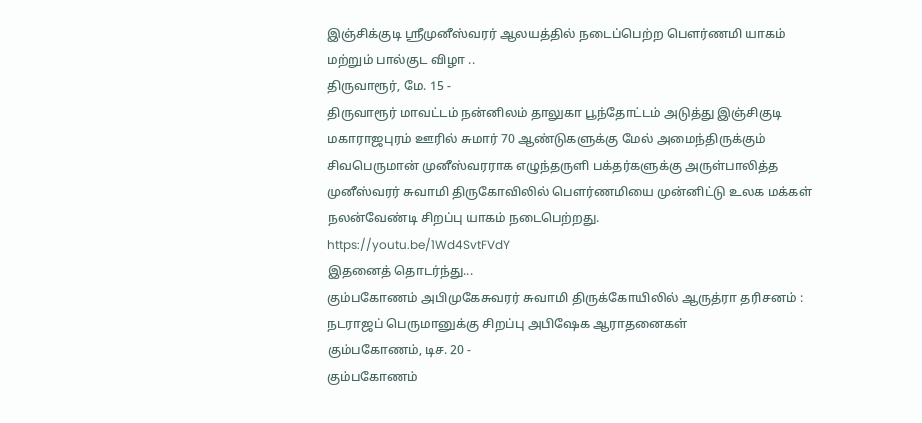இஞ்சிக்குடி ஸ்ரீமுனீஸ்வரர் ஆலயத்தில் நடைப்பெற்ற பௌர்ணமி யாகம் மற்றும் பால்குட விழா ..
திருவாரூர், மே. 15 -
திருவாரூர் மாவட்டம் நன்னிலம் தாலுகா பூந்தோட்டம் அடுத்து இஞ்சிகுடி மகாராஜபுரம் ஊரில் சுமார் 70 ஆண்டுகளுக்கு மேல் அமைந்திருக்கும் சிவபெருமான் முனீஸ்வரராக எழுந்தருளி பக்தர்களுக்கு அருள்பாலித்த முனீஸ்வரர் சுவாமி திருகோவிலில் பௌர்ணமியை முன்னிட்டு உலக மக்கள் நலன்வேண்டி சிறப்பு யாகம் நடைபெற்றது.
https://youtu.be/1Wd4SvtFVdY
இதனைத் தொடர்ந்து...
கும்பகோணம் அபிமுகேசுவரர் சுவாமி திருக்கோயிலில் ஆருத்ரா தரிசனம் : நடராஜப் பெருமானுக்கு சிறப்பு அபிஷேக ஆராதனைகள்
கும்பகோணம், டிச. 20 -
கும்பகோணம்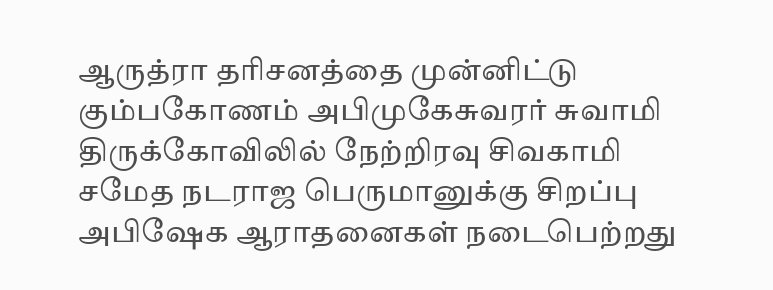ஆருத்ரா தரிசனத்தை முன்னிட்டு கும்பகோணம் அபிமுகேசுவரர் சுவாமி திருக்கோவிலில் நேற்றிரவு சிவகாமி சமேத நடராஜ பெருமானுக்கு சிறப்பு அபிஷேக ஆராதனைகள் நடைபெற்றது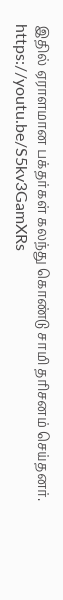இதில் ஏராளமான பக்தர்கள் கலந்து கொண்டு சாமி தரிசனம் செய்தனர்.
https://youtu.be/S5kv3GamXRs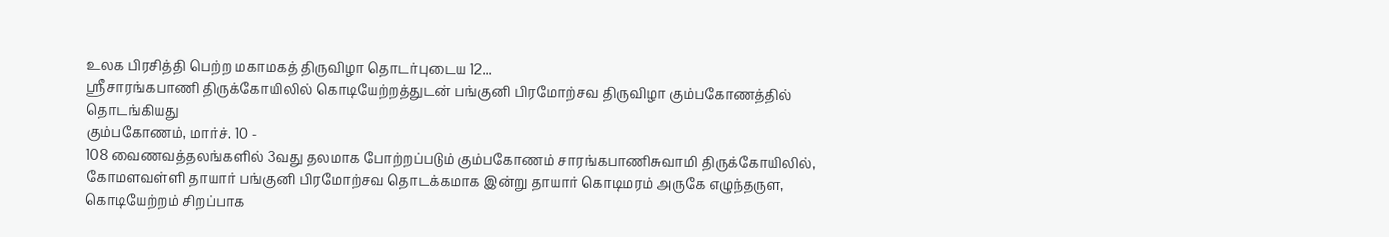உலக பிரசித்தி பெற்ற மகாமகத் திருவிழா தொடர்புடைய 12...
ஸ்ரீசாரங்கபாணி திருக்கோயிலில் கொடியேற்றத்துடன் பங்குனி பிரமோற்சவ திருவிழா கும்பகோணத்தில் தொடங்கியது
கும்பகோணம், மார்ச். 10 -
108 வைணவத்தலங்களில் 3வது தலமாக போற்றப்படும் கும்பகோணம் சாரங்கபாணிசுவாமி திருக்கோயிலில், கோமளவள்ளி தாயார் பங்குனி பிரமோற்சவ தொடக்கமாக இன்று தாயார் கொடிமரம் அருகே எழுந்தருள, கொடியேற்றம் சிறப்பாக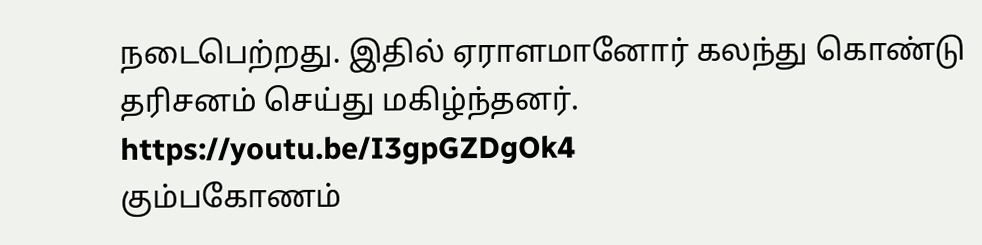நடைபெற்றது. இதில் ஏராளமானோர் கலந்து கொண்டு தரிசனம் செய்து மகிழ்ந்தனர்.
https://youtu.be/I3gpGZDgOk4
கும்பகோணம்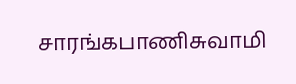சாரங்கபாணிசுவாமி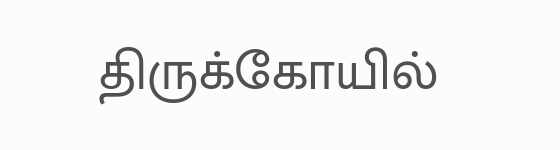திருக்கோயில்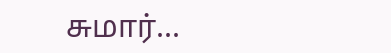சுமார்...